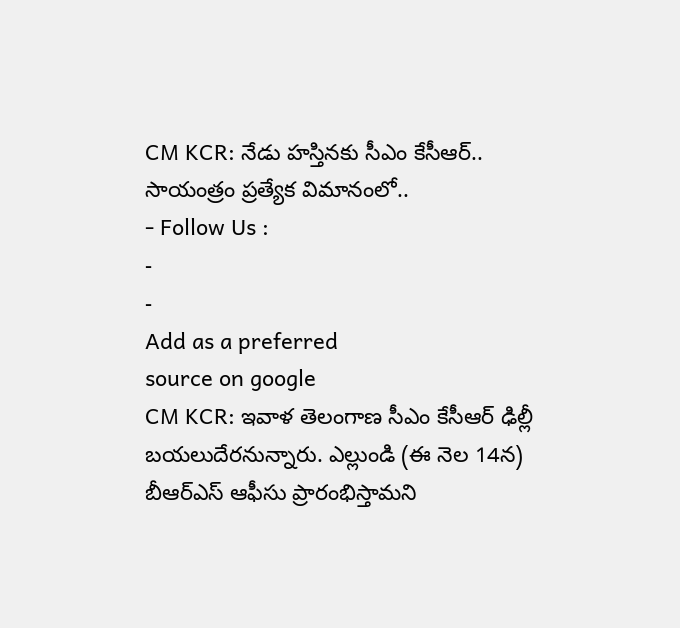CM KCR: నేడు హస్తినకు సీఎం కేసీఆర్.. సాయంత్రం ప్రత్యేక విమానంలో..
- Follow Us :
-
-
Add as a preferred
source on google
CM KCR: ఇవాళ తెలంగాణ సీఎం కేసీఆర్ ఢిల్లీ బయలుదేరనున్నారు. ఎల్లుండి (ఈ నెల 14న) బీఆర్ఎస్ ఆఫీసు ప్రారంభిస్తామని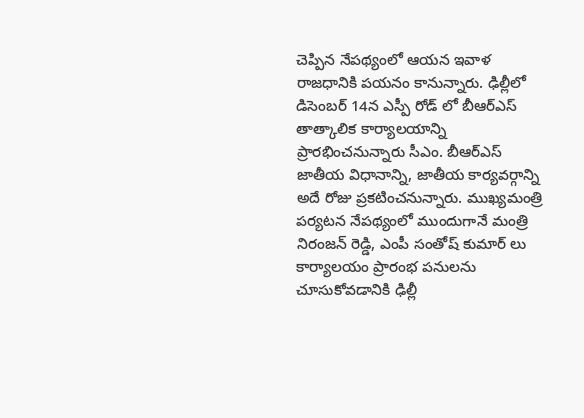చెప్పిన నేపథ్యంలో ఆయన ఇవాళ రాజధానికి పయనం కానున్నారు. ఢిల్లీలో డిసెంబర్ 14న ఎస్పీ రోడ్ లో బీఆర్ఎస్ తాత్కాలిక కార్యాలయాన్ని ప్రారభించనున్నారు సీఎం. బీఆర్ఎస్ జాతీయ విధానాన్ని, జాతీయ కార్యవర్గాన్ని అదే రోజు ప్రకటించనున్నారు. ముఖ్యమంత్రి పర్యటన నేపథ్యంలో ముందుగానే మంత్రి నిరంజన్ రెడ్డి, ఎంపీ సంతోష్ కుమార్ లు కార్యాలయం ప్రారంభ పనులను చూసుకోవడానికి ఢిల్లీ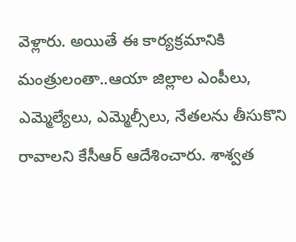వెళ్లారు. అయితే ఈ కార్యక్రమానికి మంత్రులంతా..ఆయా జిల్లాల ఎంపీలు, ఎమ్మెల్యేలు, ఎమ్మెల్సీలు, నేతలను తీసుకొని రావాలని కేసీఆర్ ఆదేశించారు. శాశ్వత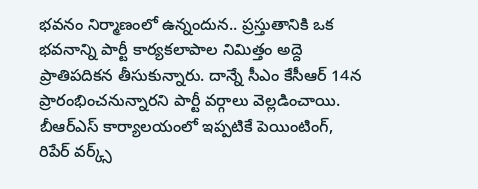భవనం నిర్మాణంలో ఉన్నందున.. ప్రస్తుతానికి ఒక భవనాన్ని పార్టీ కార్యకలాపాల నిమిత్తం అద్దె ప్రాతిపదికన తీసుకున్నారు. దాన్నే సీఎం కేసీఆర్ 14న ప్రారంభించనున్నారని పార్టీ వర్గాలు వెల్లడించాయి. బీఆర్ఎస్ కార్యాలయంలో ఇప్పటికే పెయింటింగ్, రిపేర్ వర్క్స్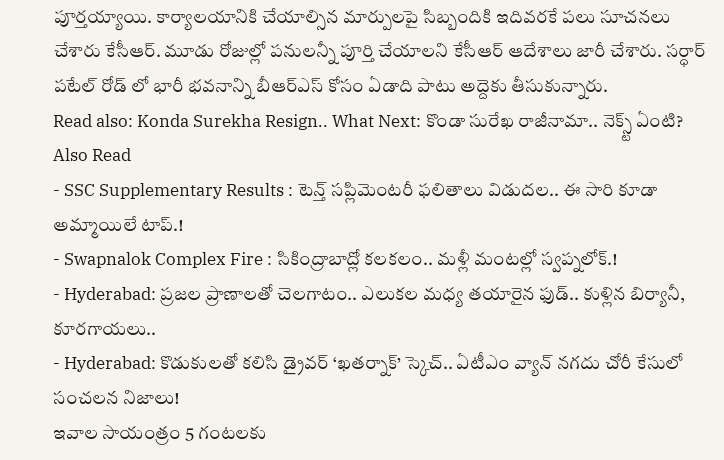పూర్తయ్యాయి. కార్యాలయానికి చేయాల్సిన మార్పులపై సిబ్బందికి ఇదివరకే పలు సూచనలు చేశారు కేసీఆర్. మూడు రోజుల్లో పనులన్నీ పూర్తి చేయాలని కేసీఆర్ ఆదేశాలు జారీ చేశారు. సర్ధార్ పటేల్ రోడ్ లో భారీ భవనాన్ని బీఆర్ఎస్ కోసం ఏడాది పాటు అద్దెకు తీసుకున్నారు.
Read also: Konda Surekha Resign.. What Next: కొండా సురేఖ రాజీనామా.. నెక్స్ట్ ఏంటి?
Also Read
- SSC Supplementary Results : టెన్త్ సప్లిమెంటరీ ఫలితాలు విడుదల.. ఈ సారి కూడా అమ్మాయిలే టాప్.!
- Swapnalok Complex Fire : సికింద్రాబాద్లో కలకలం.. మళ్లీ మంటల్లో స్వప్నలోక్.!
- Hyderabad: ప్రజల ప్రాణాలతో చెలగాటం.. ఎలుకల మధ్య తయారైన ఫుడ్.. కుళ్లిన బిర్యానీ, కూరగాయలు..
- Hyderabad: కొడుకులతో కలిసి డ్రైవర్ ‘ఖతర్నాక్’ స్కెచ్.. ఏటీఎం వ్యాన్ నగదు చోరీ కేసులో సంచలన నిజాలు!
ఇవాల సాయంత్రం 5 గంటలకు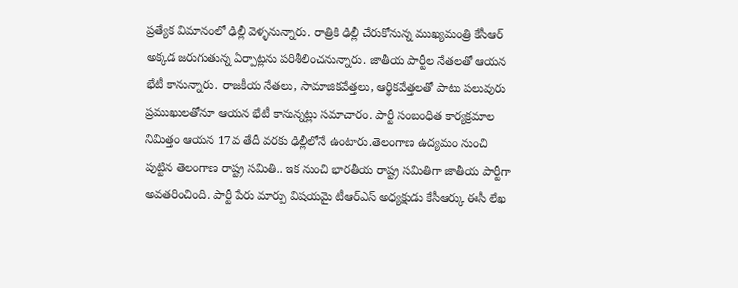ప్రత్యేక విమానంలో ఢిల్లీ వెళ్ళనున్నారు. రాత్రికి ఢిల్లీ చేరుకోనున్న ముఖ్యమంత్రి కేసీఆర్ అక్కడ జరుగుతున్న ఏర్పాట్లను పరిశీలించనున్నారు. జాతీయ పార్టీల నేతలతో ఆయన భేటీ కానున్నారు. రాజకీయ నేతలు, సామాజికవేత్తలు, ఆర్థికవేత్తలతో పాటు పలువురు ప్రముఖులతోనూ ఆయన భేటీ కానున్నట్లు సమాచారం. పార్టీ సంబంధిత కార్యక్రమాల నిమిత్తం ఆయన 17వ తేదీ వరకు ఢిల్లీలోనే ఉంటారు.తెలంగాణ ఉద్యమం నుంచి పుట్టిన తెలంగాణ రాష్ట్ర సమితి.. ఇక నుంచి భారతీయ రాష్ట్ర సమితిగా జాతీయ పార్టీగా అవతరించింది. పార్టీ పేరు మార్పు విషయమై టీఆర్ఎస్ అధ్యక్షుడు కేసీఆర్కు ఈసీ లేఖ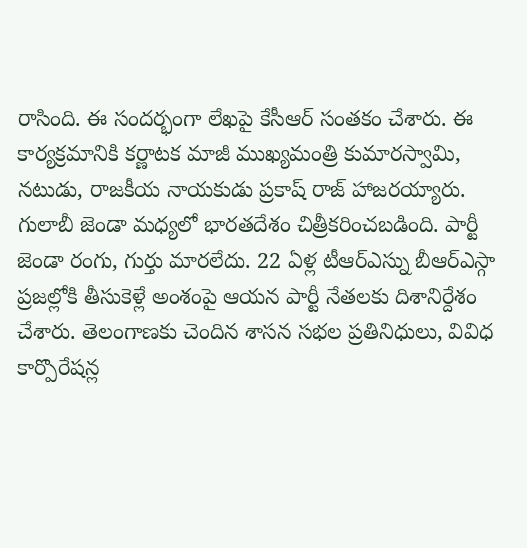రాసింది. ఈ సందర్భంగా లేఖపై కేసీఆర్ సంతకం చేశారు. ఈ కార్యక్రమానికి కర్ణాటక మాజీ ముఖ్యమంత్రి కుమారస్వామి, నటుడు, రాజకీయ నాయకుడు ప్రకాష్ రాజ్ హాజరయ్యారు. గులాబీ జెండా మధ్యలో భారతదేశం చిత్రీకరించబడింది. పార్టీ జెండా రంగు, గుర్తు మారలేదు. 22 ఏళ్ల టీఆర్ఎస్ను బీఆర్ఎస్గా ప్రజల్లోకి తీసుకెళ్లే అంశంపై ఆయన పార్టీ నేతలకు దిశానిర్దేశం చేశారు. తెలంగాణకు చెందిన శాసన సభల ప్రతినిధులు, వివిధ కార్పొరేషన్ల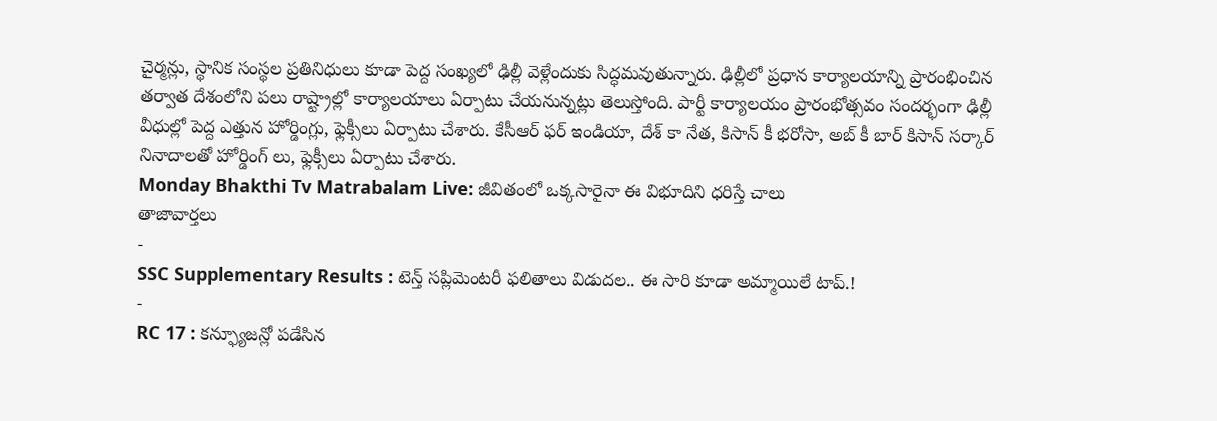చైర్మన్లు, స్థానిక సంస్థల ప్రతినిధులు కూడా పెద్ద సంఖ్యలో ఢిల్లీ వెళ్లేందుకు సిద్ధమవుతున్నారు. ఢిల్లీలో ప్రధాన కార్యాలయాన్ని ప్రారంభించిన తర్వాత దేశంలోని పలు రాష్ట్రాల్లో కార్యాలయాలు ఏర్పాటు చేయనున్నట్లు తెలుస్తోంది. పార్టీ కార్యాలయం ప్రారంభోత్సవం సందర్భంగా ఢిల్లీ వీధుల్లో పెద్ద ఎత్తున హోర్డింగ్లు, ఫ్లెక్సీలు ఏర్పాటు చేశారు. కేసీఆర్ ఫర్ ఇండియా, దేశ్ కా నేత, కిసాన్ కీ భరోసా, అబ్ కీ బార్ కిసాన్ సర్కార్ నినాదాలతో హోర్డింగ్ లు, ఫ్లెక్సీలు ఏర్పాటు చేశారు.
Monday Bhakthi Tv Matrabalam Live: జీవితంలో ఒక్కసారైనా ఈ విభూదిని ధరిస్తే చాలు
తాజావార్తలు
-
SSC Supplementary Results : టెన్త్ సప్లిమెంటరీ ఫలితాలు విడుదల.. ఈ సారి కూడా అమ్మాయిలే టాప్.!
-
RC 17 : కన్ఫ్యూజన్లో పడేసిన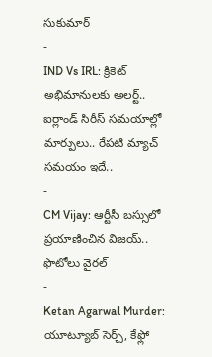సుకుమార్
-
IND Vs IRL: క్రికెట్ అభిమానులకు అలర్ట్.. ఐర్లాండ్ సిరీస్ సమయాల్లో మార్పులు.. రేపటి మ్యాచ్ సమయం ఇదే..
-
CM Vijay: ఆర్టీసీ బస్సులో ప్రయాణించిన విజయ్.. ఫొటోలు వైరల్
-
Ketan Agarwal Murder: యూట్యూబ్ సెర్చ్, కేఫ్లో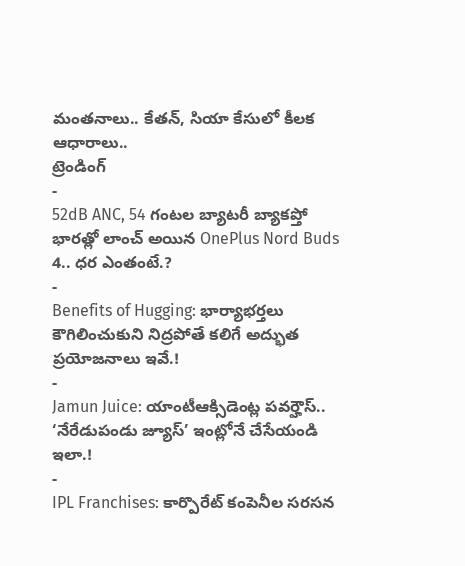మంతనాలు.. కేతన్, సియా కేసులో కీలక ఆధారాలు..
ట్రెండింగ్
-
52dB ANC, 54 గంటల బ్యాటరీ బ్యాకప్తో భారత్లో లాంచ్ అయిన OnePlus Nord Buds 4.. ధర ఎంతంటే.?
-
Benefits of Hugging: భార్యాభర్తలు కౌగిలించుకుని నిద్రపోతే కలిగే అద్భుత ప్రయోజనాలు ఇవే.!
-
Jamun Juice: యాంటీఆక్సిడెంట్ల పవర్హౌస్.. ‘నేరేడుపండు జ్యూస్’ ఇంట్లోనే చేసేయండి ఇలా.!
-
IPL Franchises: కార్పొరేట్ కంపెనీల సరసన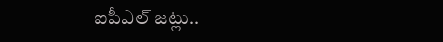ఐపీఎల్ జట్లు..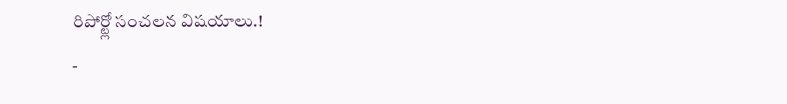రిపోర్ట్లో సంచలన విషయాలు.!
-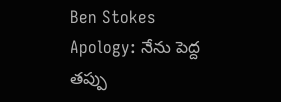Ben Stokes Apology: నేను పెద్ద తప్పు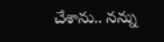చేశాను.. నన్ను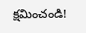క్షమించండి!